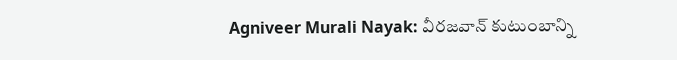Agniveer Murali Nayak: వీరజవాన్ కుటుంబాన్ని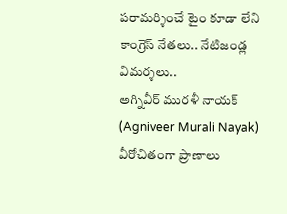పరామర్శించే టైం కూడా లేని కాంగ్రెస్ నేతలు.. నేటిజండ్ల విమర్శలు..
అగ్నివీర్ మురళీ నాయక్ (Agniveer Murali Nayak) వీరోచితంగా ప్రాణాలు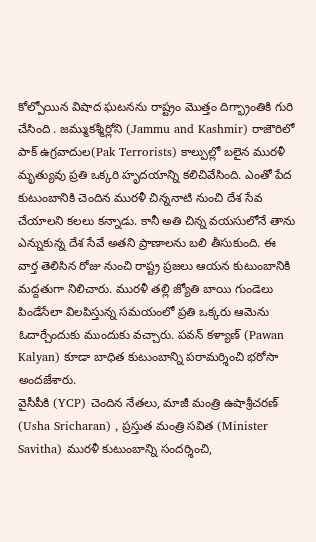కోల్పోయిన విషాద ఘటనను రాష్ట్రం మొత్తం దిగ్భ్రాంతికి గురి చేసింది . జమ్ముకశ్మీర్లోని (Jammu and Kashmir) రాజౌరిలో పాక్ ఉగ్రవాదుల(Pak Terrorists) కాల్పుల్లో బలైన మురళీ మృత్యువు ప్రతి ఒక్కరి హృదయాన్ని కలిచివేసింది. ఎంతో పేద కుటుంబానికి చెందిన మురళీ చిన్ననాటి నుంచి దేశ సేవ చేయాలని కలలు కన్నాడు. కానీ అతి చిన్న వయసులోనే తాను ఎన్నుకున్న దేశ సేవే అతని ప్రాణాలను బలి తీసుకుంది. ఈ వార్త తెలిసిన రోజు నుంచి రాష్ట్ర ప్రజలు ఆయన కుటుంబానికి మద్దతుగా నిలిచారు. మురళీ తల్లి జ్యోతి బాయి గుండెలు పిండేసేలా విలపిస్తున్న సమయంలో ప్రతి ఒక్కరు ఆమెను ఓదార్చేందుకు ముందుకు వచ్చారు. పవన్ కళ్యాణ్ (Pawan Kalyan) కూడా బాధిత కుటుంబాన్ని పరామర్శించి భరోసా అందజేశారు.
వైసీపీకి (YCP) చెందిన నేతలు, మాజీ మంత్రి ఉషాశ్రీచరణ్ (Usha Sricharan) , ప్రస్తుత మంత్రి సవిత (Minister Savitha) మురళీ కుటుంబాన్ని సందర్శించి,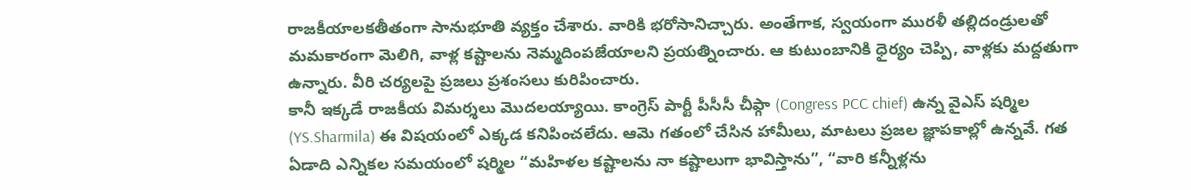రాజకీయాలకతీతంగా సానుభూతి వ్యక్తం చేశారు. వారికి భరోసానిచ్చారు. అంతేగాక, స్వయంగా మురళీ తల్లిదండ్రులతో మమకారంగా మెలిగి, వాళ్ల కష్టాలను నెమ్మదింపజేయాలని ప్రయత్నించారు. ఆ కుటుంబానికి ధైర్యం చెప్పి, వాళ్లకు మద్దతుగా ఉన్నారు. వీరి చర్యలపై ప్రజలు ప్రశంసలు కురిపించారు.
కానీ ఇక్కడే రాజకీయ విమర్శలు మొదలయ్యాయి. కాంగ్రెస్ పార్టీ పీసీసీ చీఫ్గా (Congress PCC chief) ఉన్న వైఎస్ షర్మిల (YS.Sharmila) ఈ విషయంలో ఎక్కడ కనిపించలేదు. ఆమె గతంలో చేసిన హామీలు, మాటలు ప్రజల జ్ఞాపకాల్లో ఉన్నవే. గత ఏడాది ఎన్నికల సమయంలో షర్మిల “మహిళల కష్టాలను నా కష్టాలుగా భావిస్తాను”, “వారి కన్నీళ్లను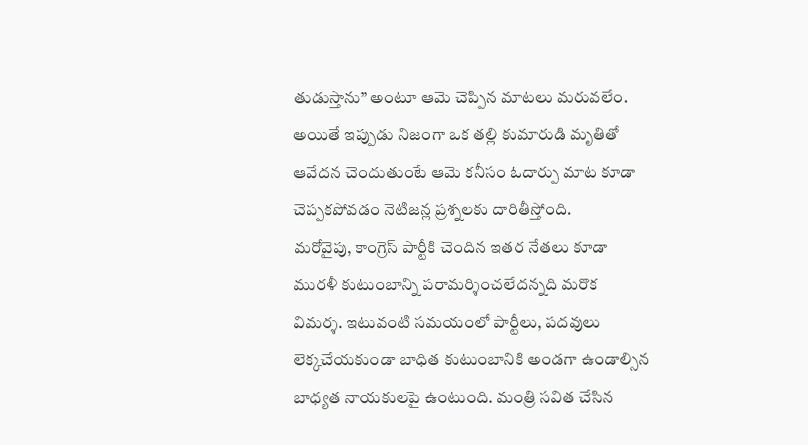తుడుస్తాను” అంటూ ఆమె చెప్పిన మాటలు మరువలేం. అయితే ఇప్పుడు నిజంగా ఒక తల్లి కుమారుడి మృతితో ఆవేదన చెందుతుంటే ఆమె కనీసం ఓదార్పు మాట కూడా చెప్పకపోవడం నెటిజన్ల ప్రశ్నలకు దారితీస్తోంది.
మరోవైపు, కాంగ్రెస్ పార్టీకి చెందిన ఇతర నేతలు కూడా మురళీ కుటుంబాన్ని పరామర్శించలేదన్నది మరొక విమర్శ. ఇటువంటి సమయంలో పార్టీలు, పదవులు లెక్కచేయకుండా బాధిత కుటుంబానికి అండగా ఉండాల్సిన బాధ్యత నాయకులపై ఉంటుంది. మంత్రి సవిత చేసిన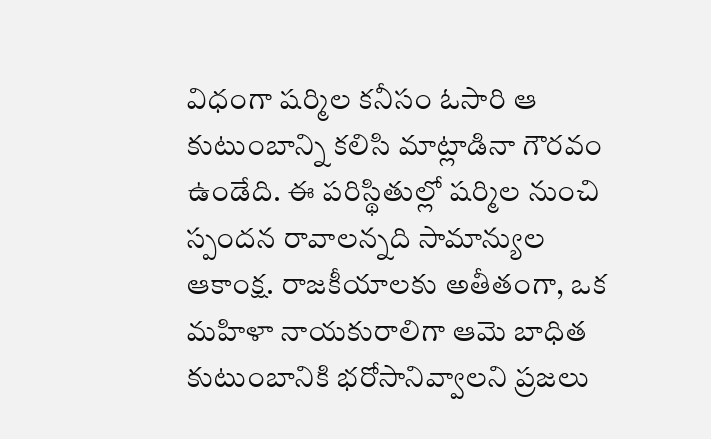విధంగా షర్మిల కనీసం ఓసారి ఆ కుటుంబాన్ని కలిసి మాట్లాడినా గౌరవం ఉండేది. ఈ పరిస్థితుల్లో షర్మిల నుంచి స్పందన రావాలన్నది సామాన్యుల ఆకాంక్ష. రాజకీయాలకు అతీతంగా, ఒక మహిళా నాయకురాలిగా ఆమె బాధిత కుటుంబానికి భరోసానివ్వాలని ప్రజలు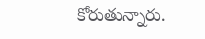కోరుతున్నారు.